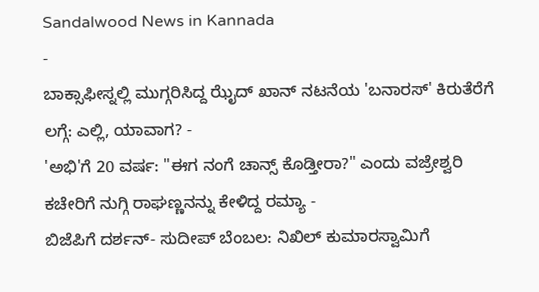Sandalwood News in Kannada
-
ಬಾಕ್ಸಾಫೀಸ್ನಲ್ಲಿ ಮುಗ್ಗರಿಸಿದ್ದ ಝೈದ್ ಖಾನ್ ನಟನೆಯ 'ಬನಾರಸ್' ಕಿರುತೆರೆಗೆ ಲಗ್ಗೆ: ಎಲ್ಲಿ, ಯಾವಾಗ? -
'ಅಭಿ'ಗೆ 20 ವರ್ಷ: "ಈಗ ನಂಗೆ ಚಾನ್ಸ್ ಕೊಡ್ತೀರಾ?" ಎಂದು ವಜ್ರೇಶ್ವರಿ ಕಚೇರಿಗೆ ನುಗ್ಗಿ ರಾಘಣ್ಣನನ್ನು ಕೇಳಿದ್ದ ರಮ್ಯಾ -
ಬಿಜೆಪಿಗೆ ದರ್ಶನ್- ಸುದೀಪ್ ಬೆಂಬಲ: ನಿಖಿಲ್ ಕುಮಾರಸ್ವಾಮಿಗೆ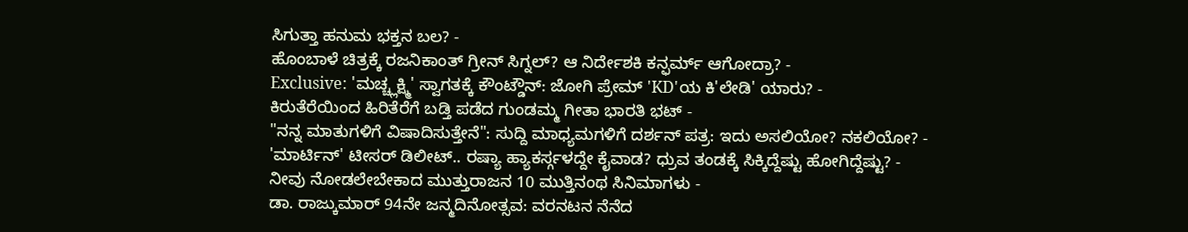ಸಿಗುತ್ತಾ ಹನುಮ ಭಕ್ತನ ಬಲ? -
ಹೊಂಬಾಳೆ ಚಿತ್ರಕ್ಕೆ ರಜನಿಕಾಂತ್ ಗ್ರೀನ್ ಸಿಗ್ನಲ್? ಆ ನಿರ್ದೇಶಕಿ ಕನ್ಫರ್ಮ್ ಆಗೋದ್ರಾ? -
Exclusive: 'ಮಚ್ಚ್ಲಕ್ಷ್ಮಿ' ಸ್ವಾಗತಕ್ಕೆ ಕೌಂಟ್ಡೌನ್: ಜೋಗಿ ಪ್ರೇಮ್ 'KD'ಯ ಕಿ'ಲೇಡಿ' ಯಾರು? -
ಕಿರುತೆರೆಯಿಂದ ಹಿರಿತೆರೆಗೆ ಬಡ್ತಿ ಪಡೆದ ಗುಂಡಮ್ಮ ಗೀತಾ ಭಾರತಿ ಭಟ್ -
"ನನ್ನ ಮಾತುಗಳಿಗೆ ವಿಷಾದಿಸುತ್ತೇನೆ": ಸುದ್ದಿ ಮಾಧ್ಯಮಗಳಿಗೆ ದರ್ಶನ್ ಪತ್ರ: ಇದು ಅಸಲಿಯೋ? ನಕಲಿಯೋ? -
'ಮಾರ್ಟಿನ್' ಟೀಸರ್ ಡಿಲೀಟ್.. ರಷ್ಯಾ ಹ್ಯಾಕರ್ಸ್ಗಳದ್ದೇ ಕೈವಾಡ? ಧ್ರುವ ತಂಡಕ್ಕೆ ಸಿಕ್ಕಿದ್ದೆಷ್ಟು ಹೋಗಿದ್ದೆಷ್ಟು? -
ನೀವು ನೋಡಲೇಬೇಕಾದ ಮುತ್ತುರಾಜನ 10 ಮುತ್ತಿನಂಥ ಸಿನಿಮಾಗಳು -
ಡಾ. ರಾಜ್ಕುಮಾರ್ 94ನೇ ಜನ್ಮದಿನೋತ್ಸವ: ವರನಟನ ನೆನೆದ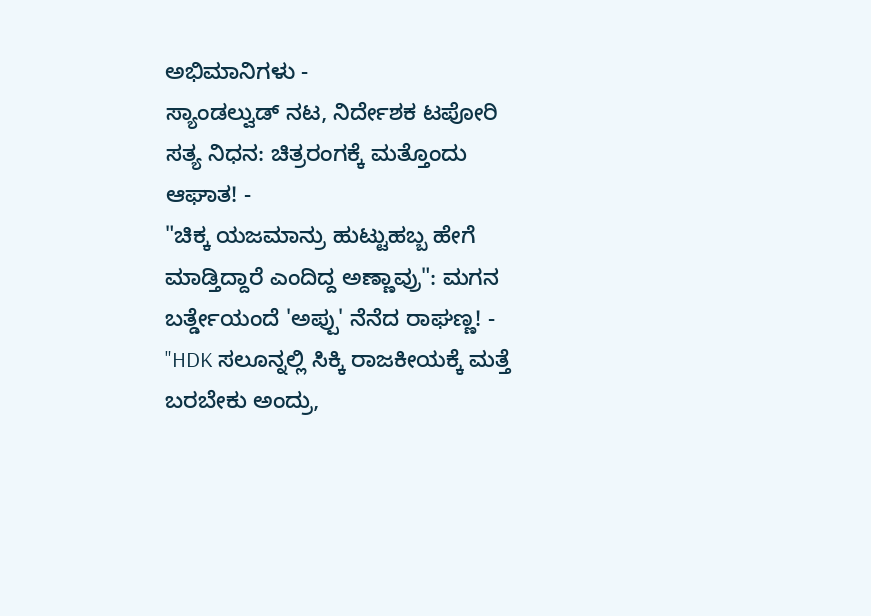ಅಭಿಮಾನಿಗಳು -
ಸ್ಯಾಂಡಲ್ವುಡ್ ನಟ, ನಿರ್ದೇಶಕ ಟಪೋರಿ ಸತ್ಯ ನಿಧನ: ಚಿತ್ರರಂಗಕ್ಕೆ ಮತ್ತೊಂದು ಆಘಾತ! -
"ಚಿಕ್ಕ ಯಜಮಾನ್ರು ಹುಟ್ಟುಹಬ್ಬ ಹೇಗೆ ಮಾಡ್ತಿದ್ದಾರೆ ಎಂದಿದ್ದ ಅಣ್ಣಾವ್ರು": ಮಗನ ಬರ್ತ್ಡೇಯಂದೆ 'ಅಪ್ಪು' ನೆನೆದ ರಾಘಣ್ಣ! -
"HDK ಸಲೂನ್ನಲ್ಲಿ ಸಿಕ್ಕಿ ರಾಜಕೀಯಕ್ಕೆ ಮತ್ತೆ ಬರಬೇಕು ಅಂದ್ರು,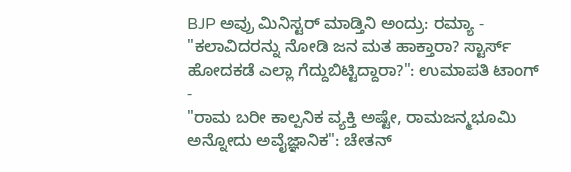BJP ಅವ್ರು ಮಿನಿಸ್ಟರ್ ಮಾಡ್ತಿನಿ ಅಂದ್ರು: ರಮ್ಯಾ -
"ಕಲಾವಿದರನ್ನು ನೋಡಿ ಜನ ಮತ ಹಾಕ್ತಾರಾ? ಸ್ಟಾರ್ಸ್ ಹೋದಕಡೆ ಎಲ್ಲಾ ಗೆದ್ದುಬಿಟ್ಟಿದ್ದಾರಾ?": ಉಮಾಪತಿ ಟಾಂಗ್ -
"ರಾಮ ಬರೀ ಕಾಲ್ಪನಿಕ ವ್ಯಕ್ತಿ ಅಷ್ಟೇ, ರಾಮಜನ್ಮಭೂಮಿ ಅನ್ನೋದು ಅವೈಜ್ಞಾನಿಕ": ಚೇತನ್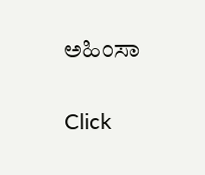ಅಹಿಂಸಾ


Click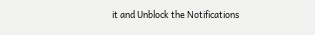it and Unblock the Notifications